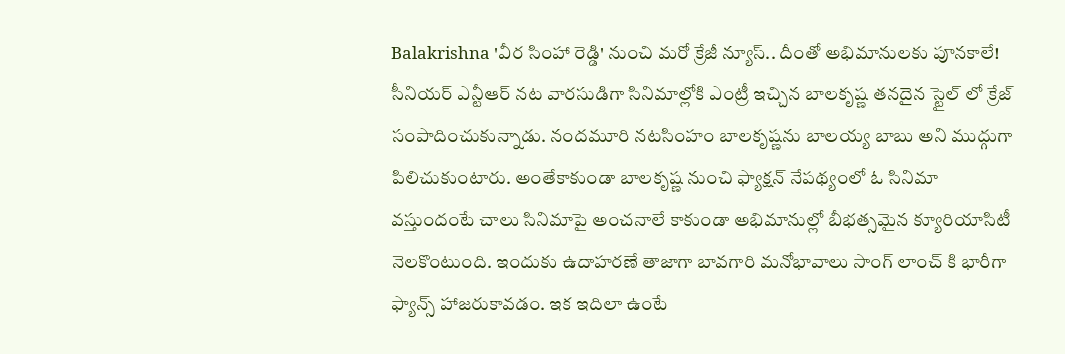Balakrishna 'వీర సింహా రెడ్డి' నుంచి మరో క్రేజీ న్యూస్.. దీంతో అభిమానులకు పూనకాలే!
సీనియర్ ఎన్టీఆర్ నట వారసుడిగా సినిమాల్లోకి ఎంట్రీ ఇచ్చిన బాలకృష్ణ తనదైన స్టైల్ లో క్రేజ్ సంపాదించుకున్నాడు. నందమూరి నటసింహం బాలకృష్ణను బాలయ్య బాబు అని ముద్గుగా పిలిచుకుంటారు. అంతేకాకుండా బాలకృష్ణ నుంచి ఫ్యాక్షన్ నేపథ్యంలో ఓ సినిమా వస్తుందంటే చాలు సినిమాపై అంచనాలే కాకుండా అభిమానుల్లో బీభత్సమైన క్యూరియాసిటీ నెలకొంటుంది. ఇందుకు ఉదాహరణే తాజాగా బావగారి మనోభావాలు సాంగ్ లాంచ్ కి భారీగా ఫ్యాన్స్ హాజరుకావడం. ఇక ఇదిలా ఉంటే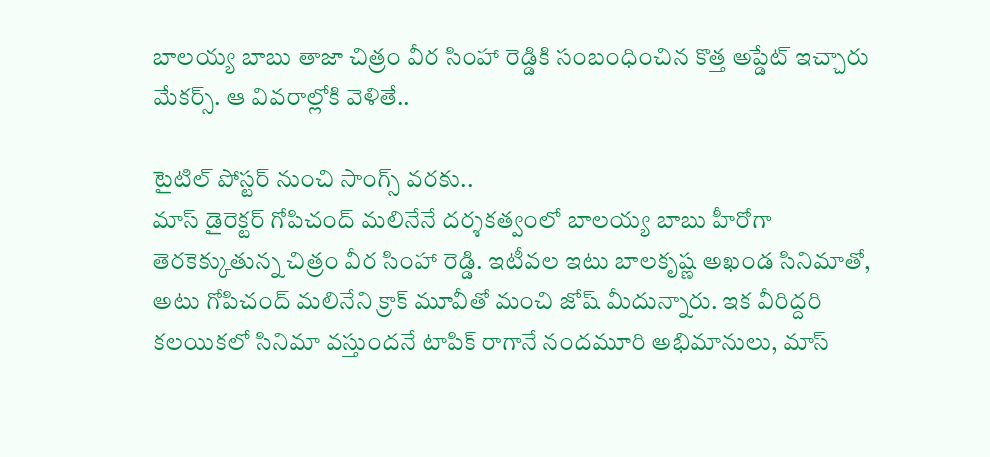బాలయ్య బాబు తాజా చిత్రం వీర సింహా రెడ్డికి సంబంధించిన కొత్త అప్డేట్ ఇచ్చారు మేకర్స్. ఆ వివరాల్లోకి వెళితే..

టైటిల్ పోస్టర్ నుంచి సాంగ్స్ వరకు..
మాస్ డైరెక్టర్ గోపిచంద్ మలినేనే దర్శకత్వంలో బాలయ్య బాబు హీరోగా తెరకెక్కుతున్న చిత్రం వీర సింహా రెడ్డి. ఇటీవల ఇటు బాలకృష్ణ అఖండ సినిమాతో, అటు గోపిచంద్ మలినేని క్రాక్ మూవీతో మంచి జోష్ మీదున్నారు. ఇక వీరిద్దరి కలయికలో సినిమా వస్తుందనే టాపిక్ రాగానే నందమూరి అభిమానులు, మాస్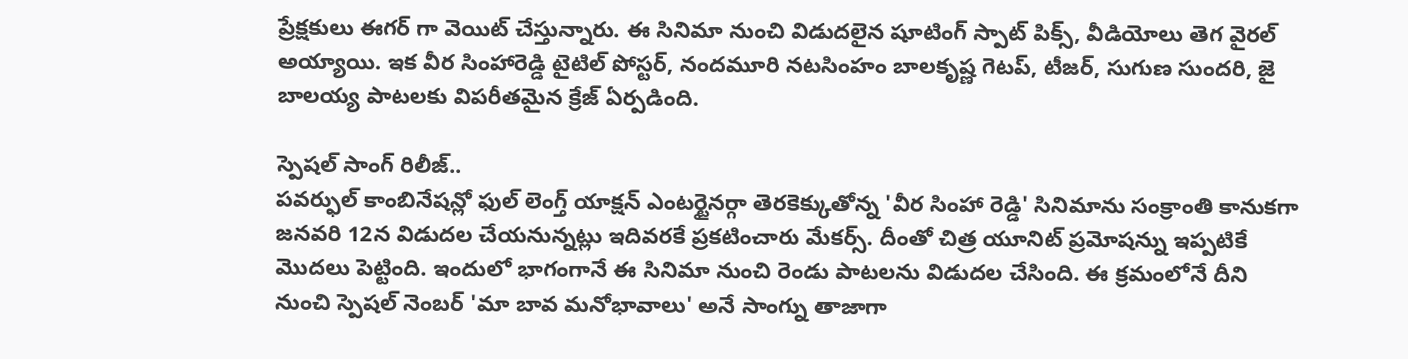ప్రేక్షకులు ఈగర్ గా వెయిట్ చేస్తున్నారు. ఈ సినిమా నుంచి విడుదలైన షూటింగ్ స్పాట్ పిక్స్, వీడియోలు తెగ వైరల్ అయ్యాయి. ఇక వీర సింహారెడ్డి టైటిల్ పోస్టర్, నందమూరి నటసింహం బాలకృష్ణ గెటప్, టీజర్, సుగుణ సుందరి, జై బాలయ్య పాటలకు విపరీతమైన క్రేజ్ ఏర్పడింది.

స్పెషల్ సాంగ్ రిలీజ్..
పవర్ఫుల్ కాంబినేషన్లో ఫుల్ లెంగ్త్ యాక్షన్ ఎంటర్టైనర్గా తెరకెక్కుతోన్న 'వీర సింహా రెడ్డి' సినిమాను సంక్రాంతి కానుకగా జనవరి 12న విడుదల చేయనున్నట్లు ఇదివరకే ప్రకటించారు మేకర్స్. దీంతో చిత్ర యూనిట్ ప్రమోషన్ను ఇప్పటికే మొదలు పెట్టింది. ఇందులో భాగంగానే ఈ సినిమా నుంచి రెండు పాటలను విడుదల చేసింది. ఈ క్రమంలోనే దీని నుంచి స్పెషల్ నెంబర్ 'మా బావ మనోభావాలు' అనే సాంగ్ను తాజాగా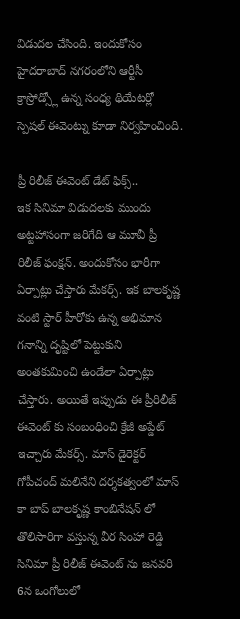విడుదల చేసింది. ఇందుకోసం హైదరాబాద్ నగరంలోని ఆర్టీసీ క్రాస్రోడ్స్లో ఉన్న సంధ్య థియేటర్లో స్పెషల్ ఈవెంట్ను కూడా నిర్వహించింది.

ప్రీ రిలీజ్ ఈవెంట్ డేట్ ఫిక్స్..
ఇక సినిమా విడుదలకు ముందు అట్టహాసంగా జరిగేది ఆ మూవీ ప్రీ రిలీజ్ ఫంక్షన్. అందుకోసం భారీగా ఏర్పాట్లు చేస్తారు మేకర్స్. ఇక బాలకృష్ణ వంటి స్టార్ హీరోకు ఉన్న అభిమాన గనాన్ని దృష్టిలో పెట్టుకుని అంతకుమించి ఉండేలా ఏర్పాట్లు చేస్తారు. అయితే ఇప్పుడు ఈ ప్రీరిలీజ్ ఈవెంట్ కు సంబంధించి క్రేజీ అప్డేట్ ఇచ్చారు మేకర్స్. మాస్ డైరెక్టర్ గోపీచంద్ మలినేని దర్శకత్వంలో మాస్ కా బాప్ బాలకృష్ణ కాంబినేషన్ లో తొలిసారిగా వస్తున్న వీర సింహా రెడ్డి సినిమా ప్రీ రిలీజ్ ఈవెంట్ ను జనవరి 6న ఒంగోలులో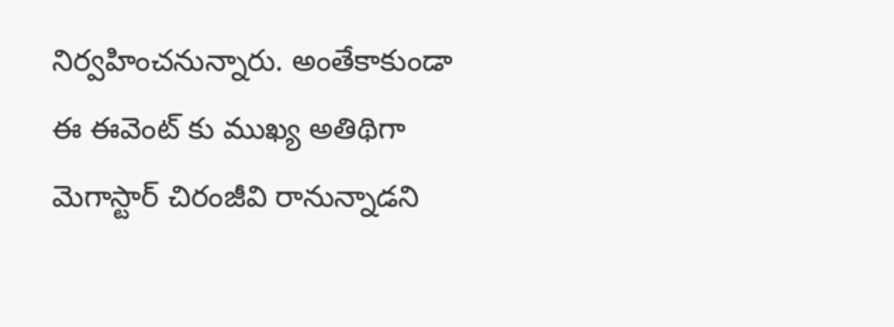నిర్వహించనున్నారు. అంతేకాకుండా ఈ ఈవెంట్ కు ముఖ్య అతిథిగా మెగాస్టార్ చిరంజీవి రానున్నాడని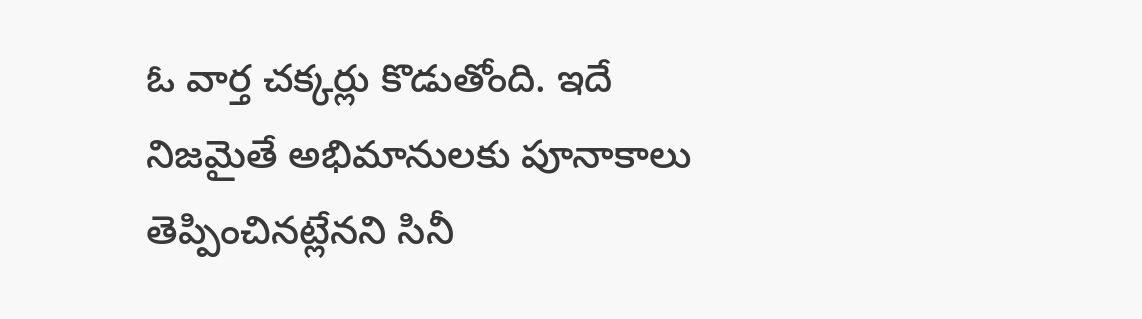ఓ వార్త చక్కర్లు కొడుతోంది. ఇదే నిజమైతే అభిమానులకు పూనాకాలు తెప్పించినట్లేనని సినీ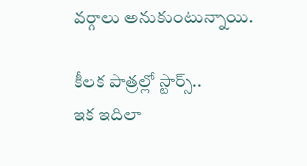వర్గాలు అనుకుంటున్నాయి.

కీలక పాత్రల్లో స్టార్స్..
ఇక ఇదిలా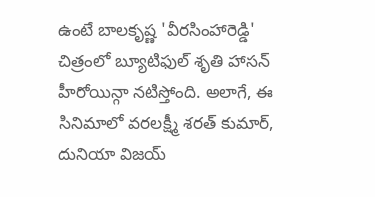ఉంటే బాలకృష్ణ 'వీరసింహారెడ్డి' చిత్రంలో బ్యూటిఫుల్ శృతి హాసన్ హీరోయిన్గా నటిస్తోంది. అలాగే, ఈ సినిమాలో వరలక్ష్మీ శరత్ కుమార్, దునియా విజయ్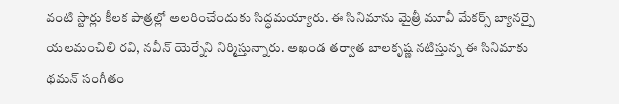వంటి స్టార్లు కీలక పాత్రల్లో అలరించేందుకు సిద్ధమయ్యారు. ఈ సినిమాను మైత్రీ మూవీ మేకర్స్ బ్యానర్పై యలమంచిలి రవి, నవీన్ యెర్నేని నిర్మిస్తున్నారు. అఖండ తర్వాత బాలకృష్ణ నటిస్తున్న ఈ సినిమాకు థమన్ సంగీతం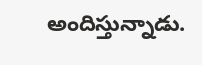అందిస్తున్నాడు.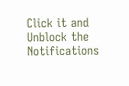Click it and Unblock the Notifications